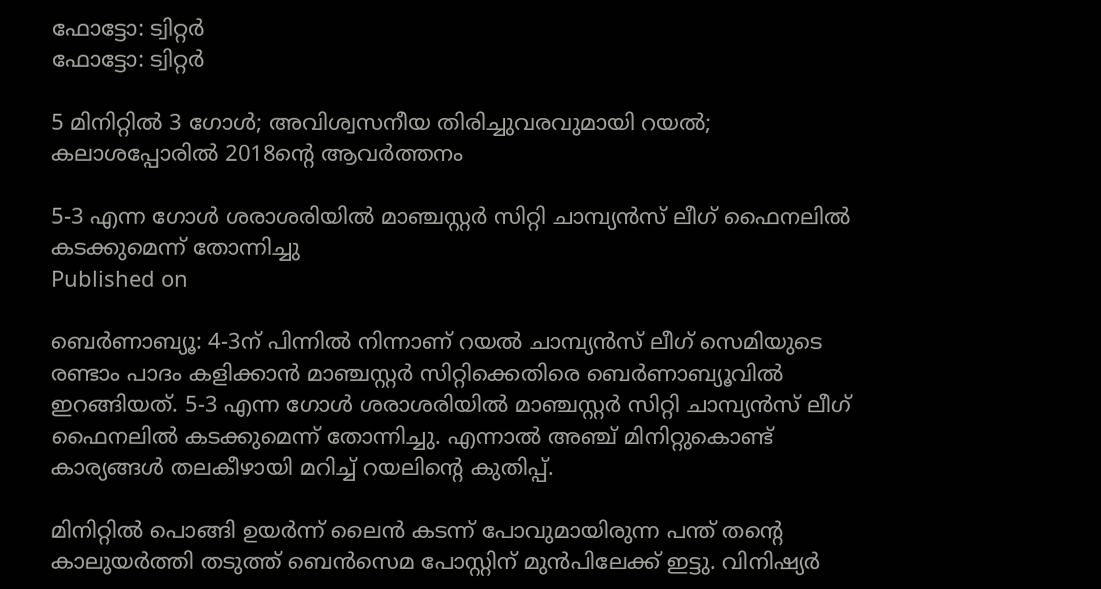ഫോട്ടോ: ട്വിറ്റർ
ഫോട്ടോ: ട്വിറ്റർ

5 മിനിറ്റില്‍ 3 ഗോള്‍; അവിശ്വസനീയ തിരിച്ചുവരവുമായി റയല്‍; കലാശപ്പോരില്‍ 2018ന്റെ ആവര്‍ത്തനം

5-3 എന്ന ഗോള്‍ ശരാശരിയില്‍ മാഞ്ചസ്റ്റര്‍ സിറ്റി ചാമ്പ്യന്‍സ് ലീഗ് ഫൈനലില്‍ കടക്കുമെന്ന് തോന്നിച്ചു
Published on

ബെര്‍ണാബ്യൂ: 4-3ന് പിന്നില്‍ നിന്നാണ് റയല്‍ ചാമ്പ്യന്‍സ് ലീഗ് സെമിയുടെ രണ്ടാം പാദം കളിക്കാന്‍ മാഞ്ചസ്റ്റര്‍ സിറ്റിക്കെതിരെ ബെര്‍ണാബ്യൂവില്‍ ഇറങ്ങിയത്. 5-3 എന്ന ഗോള്‍ ശരാശരിയില്‍ മാഞ്ചസ്റ്റര്‍ സിറ്റി ചാമ്പ്യന്‍സ് ലീഗ് ഫൈനലില്‍ കടക്കുമെന്ന് തോന്നിച്ചു. എന്നാല്‍ അഞ്ച് മിനിറ്റുകൊണ്ട് കാര്യങ്ങള്‍ തലകീഴായി മറിച്ച് റയലിന്റെ കുതിപ്പ്.

മിനിറ്റില്‍ പൊങ്ങി ഉയര്‍ന്ന് ലൈന്‍ കടന്ന് പോവുമായിരുന്ന പന്ത് തന്റെ കാലുയര്‍ത്തി തടുത്ത് ബെന്‍സെമ പോസ്റ്റിന് മുന്‍പിലേക്ക് ഇട്ടു. വിനിഷ്യര്‍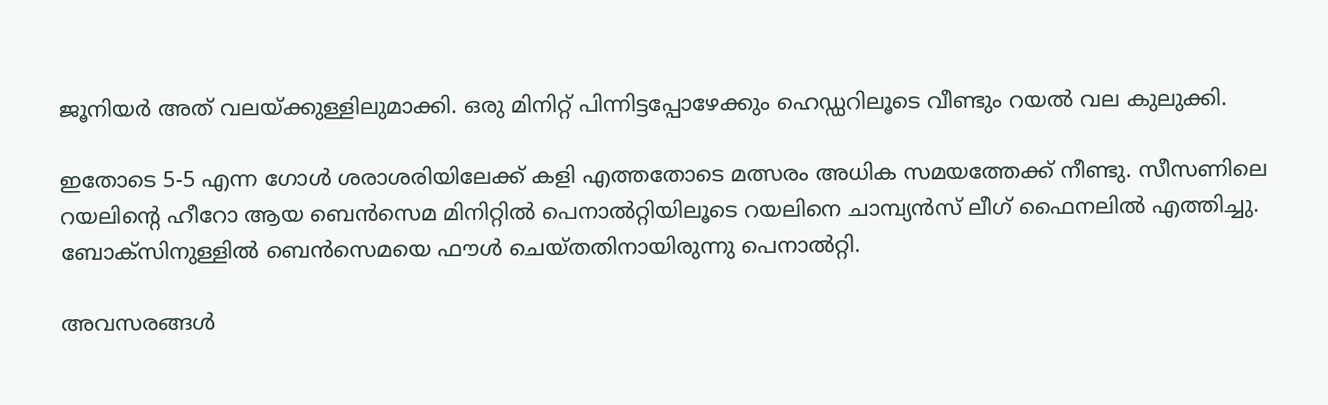ജൂനിയര്‍ അത് വലയ്ക്കുള്ളിലുമാക്കി. ഒരു മിനിറ്റ് പിന്നിട്ടപ്പോഴേക്കും ഹെഡ്ഡറിലൂടെ വീണ്ടും റയല്‍ വല കുലുക്കി.

ഇതോടെ 5-5 എന്ന ഗോള്‍ ശരാശരിയിലേക്ക് കളി എത്തതോടെ മത്സരം അധിക സമയത്തേക്ക് നീണ്ടു. സീസണിലെ റയലിന്റെ ഹീറോ ആയ ബെന്‍സെമ മിനിറ്റില്‍ പെനാല്‍റ്റിയിലൂടെ റയലിനെ ചാമ്പ്യന്‍സ് ലീഗ് ഫൈനലില്‍ എത്തിച്ചു. ബോക്‌സിനുള്ളില്‍ ബെന്‍സെമയെ ഫൗള്‍ ചെയ്തതിനായിരുന്നു പെനാല്‍റ്റി.

അവസരങ്ങള്‍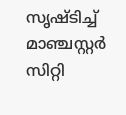സൃഷ്ടിച്ച് മാഞ്ചസ്റ്റര്‍ സിറ്റി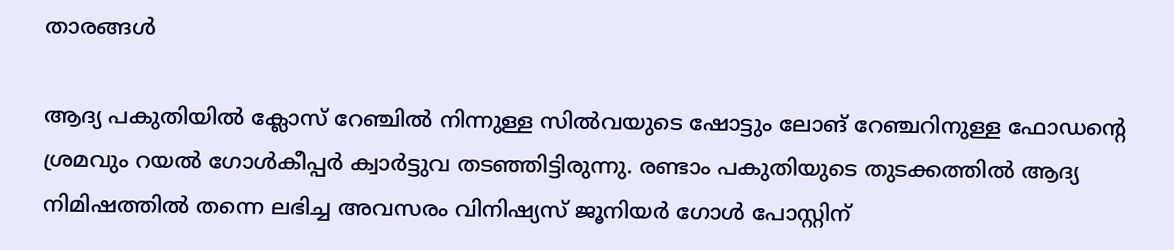താരങ്ങള്‍

ആദ്യ പകുതിയില്‍ ക്ലോസ് റേഞ്ചില്‍ നിന്നുള്ള സില്‍വയുടെ ഷോട്ടും ലോങ് റേഞ്ചറിനുള്ള ഫോഡന്റെ ശ്രമവും റയല്‍ ഗോള്‍കീപ്പര്‍ ക്വാര്‍ട്ടുവ തടഞ്ഞിട്ടിരുന്നു. രണ്ടാം പകുതിയുടെ തുടക്കത്തില്‍ ആദ്യ നിമിഷത്തില്‍ തന്നെ ലഭിച്ച അവസരം വിനിഷ്യസ് ജൂനിയര്‍ ഗോള്‍ പോസ്റ്റിന്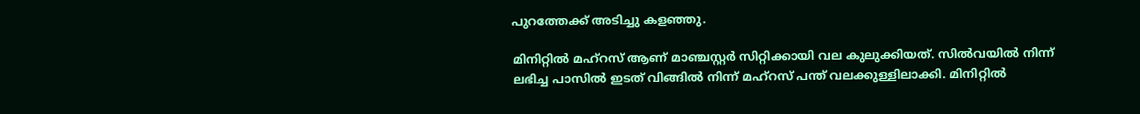പുറത്തേക്ക് അടിച്ചു കളഞ്ഞു.

മിനിറ്റില്‍ മഹ്‌റസ് ആണ് മാഞ്ചസ്റ്റര്‍ സിറ്റിക്കായി വല കുലുക്കിയത്. സില്‍വയില്‍ നിന്ന് ലഭിച്ച പാസില്‍ ഇടത് വിങ്ങില്‍ നിന്ന് മഹ്‌റസ് പന്ത് വലക്കുള്ളിലാക്കി. മിനിറ്റില്‍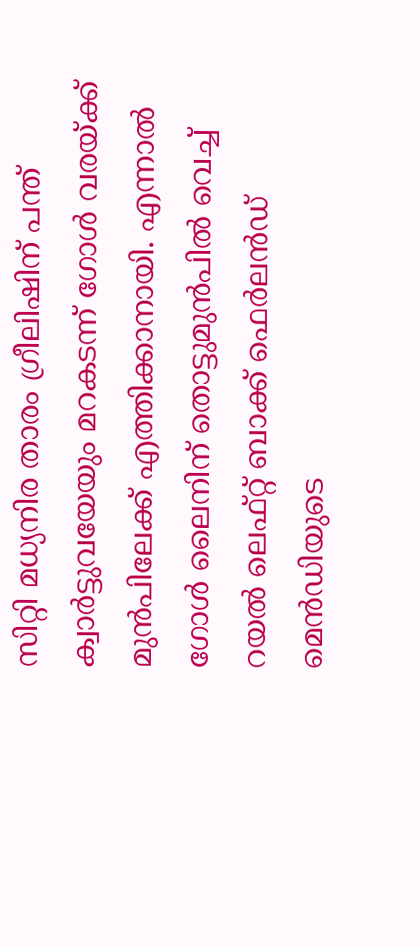സിറ്റി മധ്യനിര താരം ഗ്രീലിഷിന്‌ പന്ത് ക്വാര്‍ട്ടുവയേയും മറകടന്ന് ഗോള്‍ വരയ്ക്ക് മുന്‍പിലേക്ക് എത്തിക്കാനായി. എന്നാല്‍ ഗോള്‍ ലൈനിന് തൊട്ടുമുന്‍പില്‍ വെച്ച് റയല്‍ ലെഫ്റ്റ് ബാക്ക് ഫെര്‍ലന്‍ഡ് മെന്‍ഡിയുടെ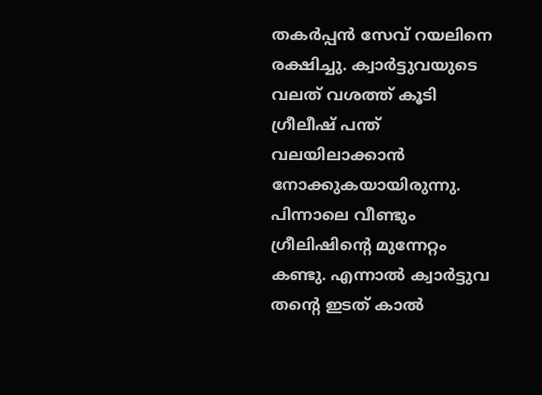തകര്‍പ്പന്‍ സേവ് റയലിനെ രക്ഷിച്ചു. ക്വാര്‍ട്ടുവയുടെ വലത് വശത്ത് കൂടി ഗ്രീലീഷ് പന്ത് വലയിലാക്കാന്‍ നോക്കുകയായിരുന്നു. പിന്നാലെ വീണ്ടും ഗ്രീലിഷിന്റെ മുന്നേറ്റം കണ്ടു. എന്നാല്‍ ക്വാര്‍ട്ടുവ തന്റെ ഇടത് കാല്‍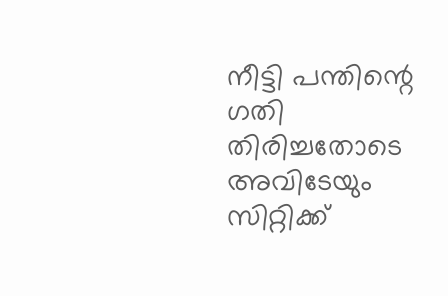നീട്ടി പന്തിന്റെ ഗതി തിരിച്ചതോടെ അവിടേയും സിറ്റിക്ക്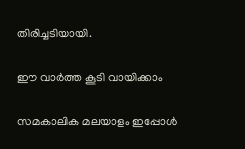തിരിച്ചടിയായി.

ഈ വാര്‍ത്ത കൂടി വായിക്കാം

സമകാലിക മലയാളം ഇപ്പോൾ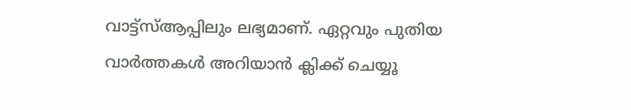വാട്ട്‌സ്ആപ്പിലും ലഭ്യമാണ്. ഏറ്റവും പുതിയ വാർത്തകൾ അറിയാൻ ക്ലിക്ക് ചെയ്യൂ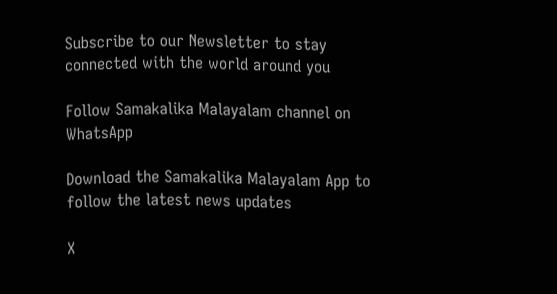Subscribe to our Newsletter to stay connected with the world around you

Follow Samakalika Malayalam channel on WhatsApp

Download the Samakalika Malayalam App to follow the latest news updates

X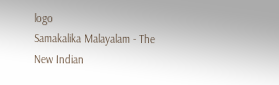logo
Samakalika Malayalam - The New Indian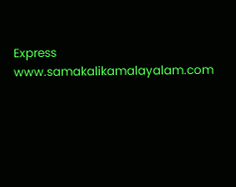Express
www.samakalikamalayalam.com